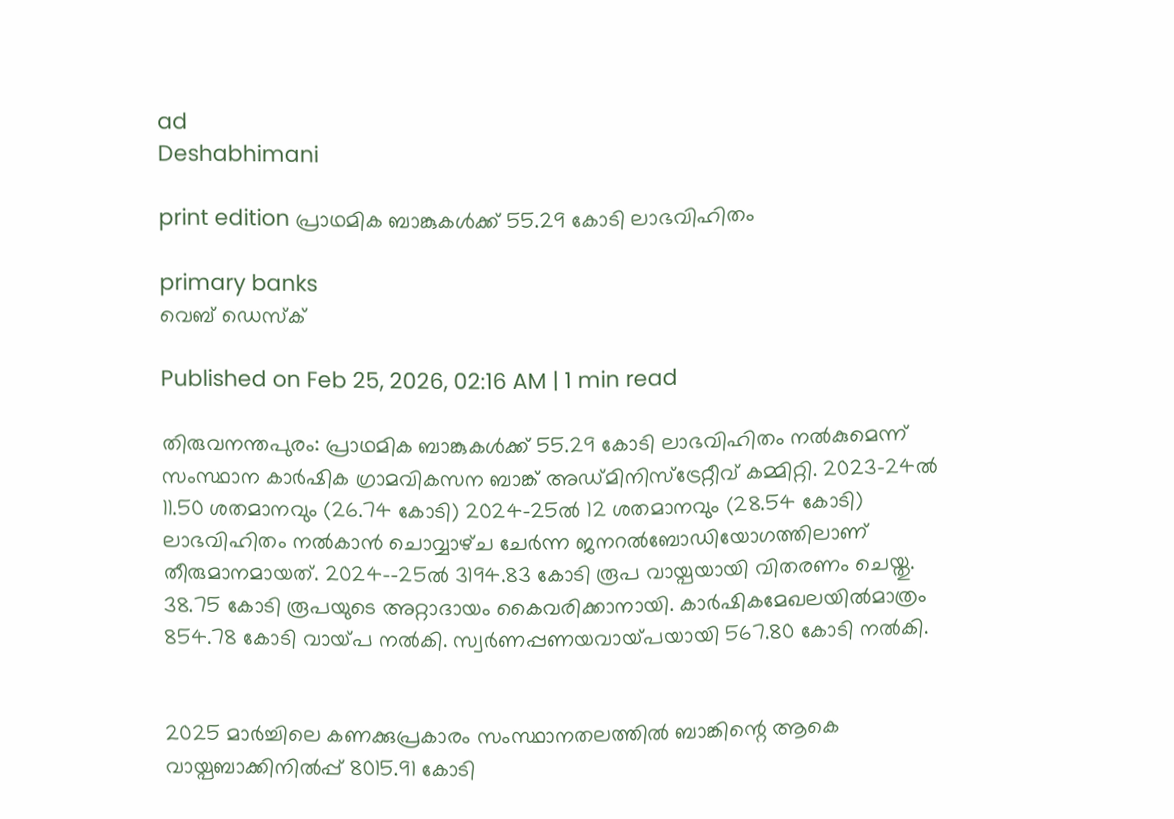ad
Deshabhimani

print edition പ്രാഥമിക ബാങ്കുകൾക്ക്‌ 55.29 കോടി ലാഭവിഹിതം

primary banks
വെബ് ഡെസ്ക്

Published on Feb 25, 2026, 02:16 AM | 1 min read

തിരുവനന്തപുരം: പ്രാഥമിക ബാങ്കുകൾക്ക്‌ 55.29 കോടി ലാഭവിഹിതം നൽകുമെന്ന്‌ സംസ്ഥാന കാർഷിക ഗ്രാമവികസന ബാങ്ക്‌ അഡ്‌മിനിസ്‌ട്രേറ്റീവ്‌ കമ്മിറ്റി. 2023–24ൽ 11.50 ശതമാനവും (26.74 കോടി) 2024–25ൽ 12 ശതമാനവും (28.54 കോടി) ലാഭവിഹിതം നൽകാൻ ചൊവ്വാഴ്‌ച ചേർന്ന ജനറൽബോഡിയോഗത്തിലാണ്‌ തീരുമാനമായത്‌. 2024-–25ൽ 3194.83 കോടി രൂപ വായ്പ‌യായി വിതരണം ചെയ്തു. 38.75 കോടി രൂപയുടെ അറ്റാദായം കൈവരിക്കാനായി. കാർഷികമേഖലയിൽമാത്രം 854.78 കോടി വായ്‌പ നൽകി. സ്വർണപ്പണയവായ്‌പയായി 567.80 കോടി നൽകി.


2025 മാർച്ചിലെ കണക്കുപ്രകാരം സംസ്ഥാനതലത്തിൽ ബാങ്കിന്റെ ആകെ വായ്പബാക്കിനിൽപ്പ് 8015.91 കോടി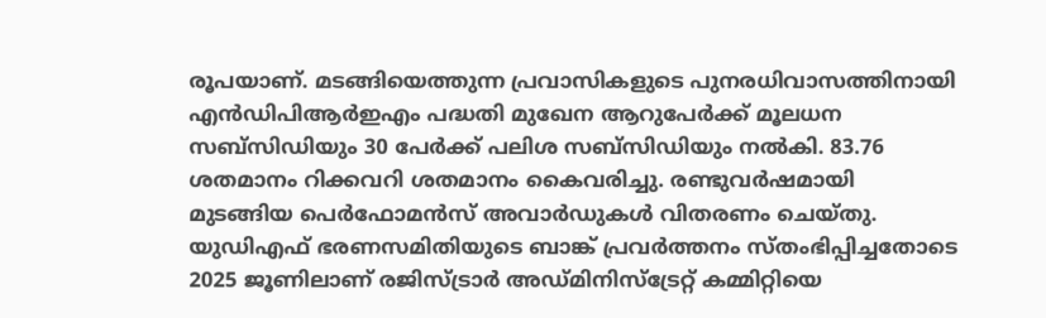രൂപയാണ്. മടങ്ങിയെത്തുന്ന പ്രവാസികളുടെ പുനരധിവാസത്തിനായി എൻഡിപിആർഇഎം പദ്ധതി മുഖേന ആറുപേർക്ക് മൂലധന സബ്സിഡിയും 30 പേർക്ക് പലിശ സബ്‌സിഡിയും നൽകി. 83.76 ശതമാനം റിക്കവറി ശതമാനം കൈവരിച്ചു. രണ്ടുവർഷമായി മുടങ്ങിയ പെർഫോമൻസ്‌ അവാർഡുകൾ വിതരണം ചെയ്‌തു. യുഡിഎഫ്‌ ഭരണസമിതിയുടെ ബാങ്ക്‌ പ്രവർത്തനം സ്‌തംഭിപ്പിച്ചതോടെ 2025 ജൂണിലാണ്‌ രജിസ്‌ട്രാർ അഡ്‌മിനിസ്‌ട്രേറ്റ്‌ കമ്മിറ്റിയെ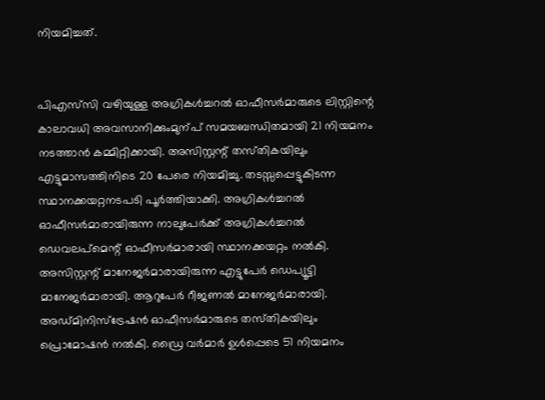നിയമിച്ചത്‌.


പിഎസ്‌സി വഴിയുള്ള അഗ്രികൾച്ചറൽ ഓഫീസർമാരുടെ ലിസ്റ്റിന്റെ കാലാവധി അവസാനിക്കുംമുന്പ്‌ സമയബന്ധിതമായി 21 നിയമനം നടത്താൻ കമ്മിറ്റിക്കായി. അസിസ്റ്റന്റ്‌ തസ്‌തികയിലും എട്ടുമാസത്തിനിടെ 20 പേരെ നിയമിച്ചു. തടസ്സപ്പെട്ടുകിടന്ന സ്ഥാനക്കയറ്റനടപടി പൂർത്തിയാക്കി. അഗ്രികൾച്ചറൽ ഓഫീസർമാരായിരുന്ന നാലുപേർക്ക്‌ അഗ്രികൾച്ചറൽ ഡെവലപ്‌മെന്റ്‌ ഓഫീസർമാരായി സ്ഥാനക്കയറ്റം നൽകി. അസിസ്റ്റന്റ്‌ മാനേജർമാരായിരുന്ന എട്ടുപേർ ഡെപ്യൂട്ടി മാനേജർമാരായി. ആറുപേർ റീജണൽ മാനേജർമാരായി. അഡ്‌മിനിസ്‌ട്രേഷൻ ഓഫീസർമാരുടെ തസ്‌തികയിലും പ്രൊമോഷൻ നൽകി. ഡ്രൈ വർമാർ ഉൾപ്പെടെ 51 നിയമനം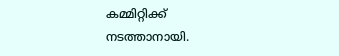കമ്മിറ്റിക്ക്‌ നടത്താനായി.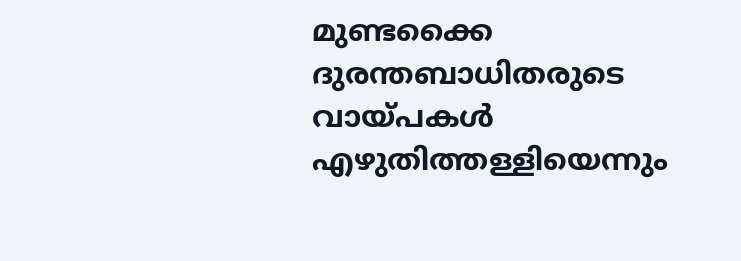മുണ്ടക്കൈ ദുരന്തബാധിതരുടെ വായ്‌പകൾ എഴുതിത്തള്ളിയെന്നും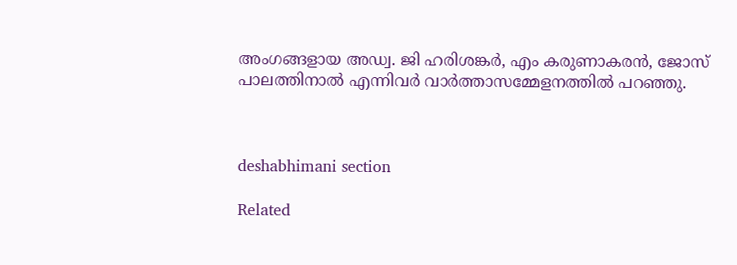അംഗങ്ങളായ അഡ്വ. ജി ഹരിശങ്കർ, എം കരുണാകരൻ, ജോസ്‌ പാലത്തിനാൽ എന്നിവർ വാർത്താസമ്മേളനത്തിൽ പറഞ്ഞു.



deshabhimani section

Related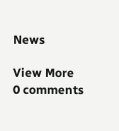News

View More
0 comments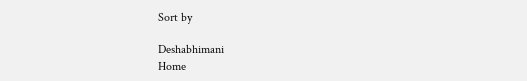Sort by

Deshabhimani
Home